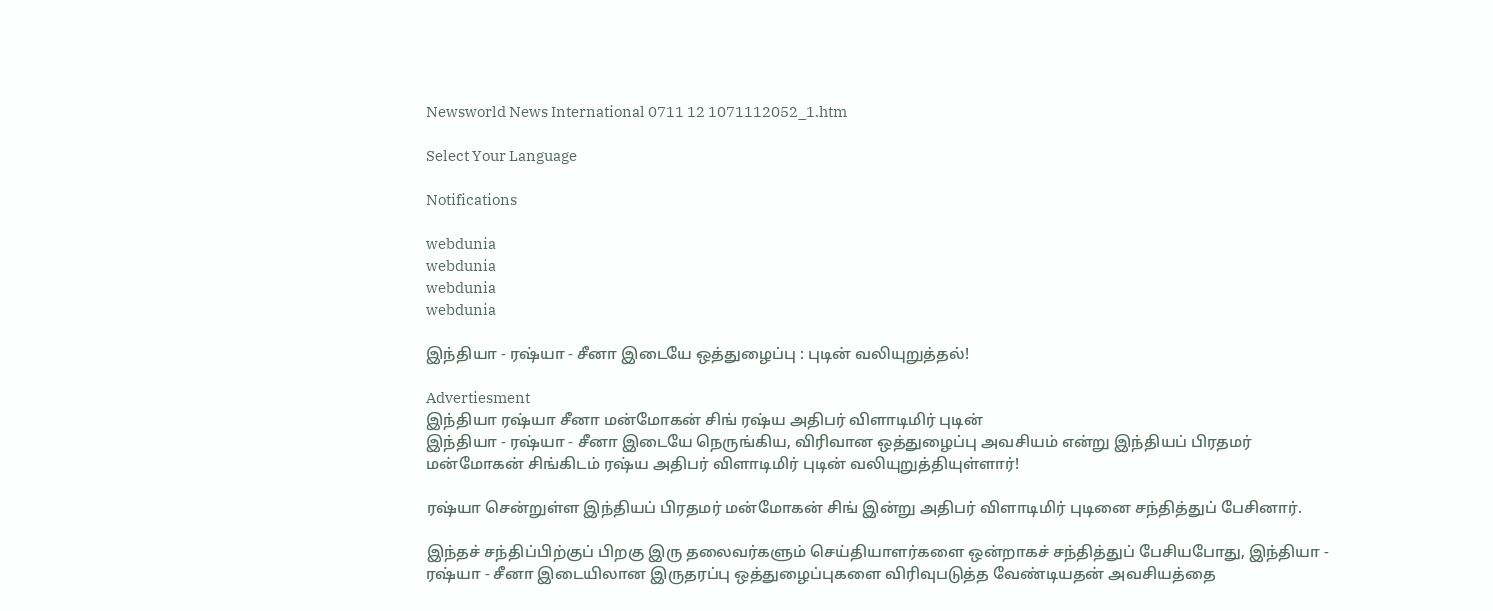Newsworld News International 0711 12 1071112052_1.htm

Select Your Language

Notifications

webdunia
webdunia
webdunia
webdunia

இந்தியா - ரஷ்யா - சீனா இடையே ஒத்துழைப்பு : புடின் வலியுறுத்தல்!

Advertiesment
இந்தியா ரஷ்யா சீனா மன்மோகன் சிங் ரஷ்ய அதிபர் விளாடிமிர் புடின்
இந்தியா - ரஷ்யா - சீனா இடையே நெருங்கிய, விரிவான ஒத்துழைப்பு அவசியம் என்று இந்தியப் பிரதமர் மன்மோகன் சிங்கிடம் ரஷ்ய அதிபர் விளாடிமிர் புடின் வலியுறுத்தியுள்ளார்!

ரஷ்யா சென்றுள்ள இந்தியப் பிரதமர் மன்மோகன் சிங் இன்று அதிபர் விளாடிமிர் புடினை சந்தித்துப் பேசினார்.

இந்தச் சந்திப்பிற்குப் பிறகு இரு தலைவர்களும் செய்தியாளர்களை ஒன்றாகச் சந்தித்துப் பேசியபோது, இந்தியா - ரஷ்யா - சீனா இடையிலான இருதரப்பு ஒத்துழைப்புகளை விரிவுபடுத்த வேண்டியதன் அவசியத்தை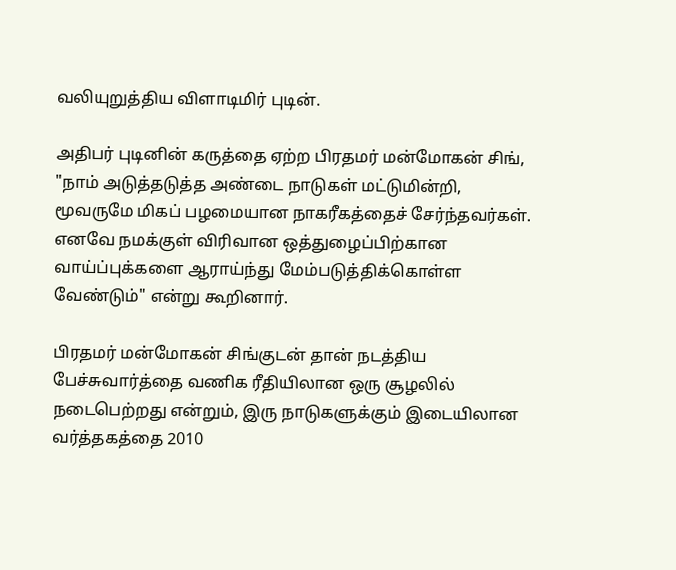வலியுறுத்திய விளாடிமிர் புடின்.

அதிபர் புடினின் கருத்தை ஏற்ற பிரதமர் மன்மோகன் சிங், "நாம் அடுத்தடுத்த அண்டை நாடுகள் மட்டுமின்றி, மூவருமே மிகப் பழமையான நாகரீகத்தைச் சேர்ந்தவர்கள். எனவே நமக்குள் விரிவான ஒத்துழைப்பிற்கான வாய்ப்புக்களை ஆராய்ந்து மேம்படுத்திக்கொள்ள வேண்டும்" என்று கூறினார்.

பிரதமர் மன்மோகன் சிங்குடன் தான் நடத்திய பேச்சுவார்த்தை வணிக ரீதியிலான ஒரு சூழலில் நடைபெற்றது என்றும், இரு நாடுகளுக்கும் இடையிலான வர்த்தகத்தை 2010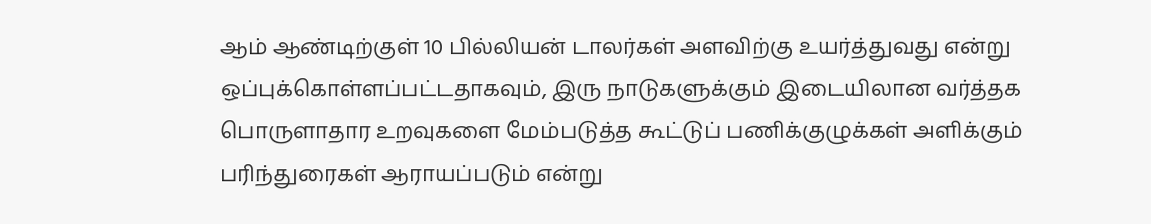ஆம் ஆண்டிற்குள் 10 பில்லியன் டாலர்கள் அளவிற்கு உயர்த்துவது என்று ஒப்புக்கொள்ளப்பட்டதாகவும், இரு நாடுகளுக்கும் இடையிலான வர்த்தக பொருளாதார உறவுகளை மேம்படுத்த கூட்டுப் பணிக்குழுக்கள் அளிக்கும் பரிந்துரைகள் ஆராயப்படும் என்று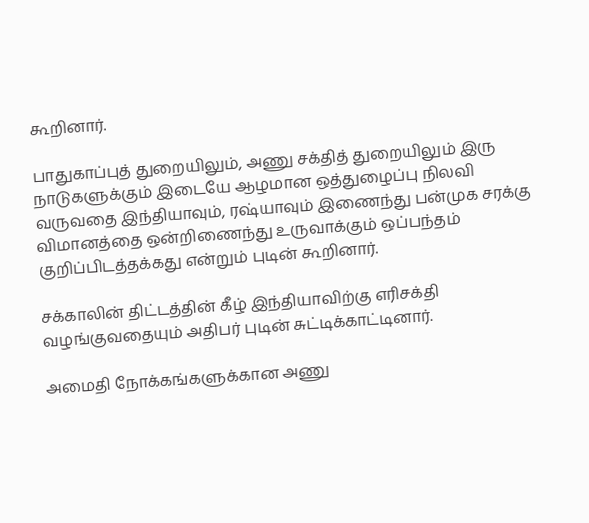கூறினார்.

பாதுகாப்புத் துறையிலும், அணு சக்தித் துறையிலும் இரு நாடுகளுக்கும் இடையே ஆழமான ஒத்துழைப்பு நிலவி வருவதை இந்தியாவும், ரஷ்யாவும் இணைந்து பன்முக சரக்கு விமானத்தை ஒன்றிணைந்து உருவாக்கும் ஒப்பந்தம் குறிப்பிடத்தக்கது என்றும் புடின் கூறினார்.

சக்காலின் திட்டத்தின் கீழ் இந்தியாவிற்கு எரிசக்தி வழங்குவதையும் அதிபர் புடின் சுட்டிக்காட்டினார்.

அமைதி நோக்கங்களுக்கான அணு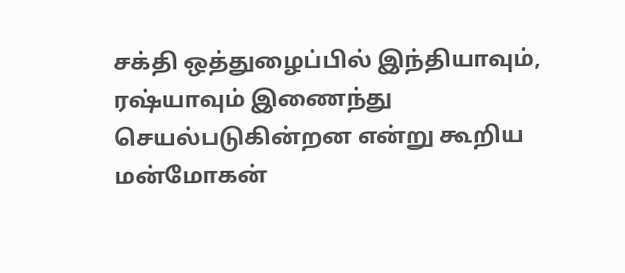சக்தி ஒத்துழைப்பில் இந்தியாவும், ரஷ்யாவும் இணைந்து செயல்படுகின்றன என்று கூறிய மன்மோகன்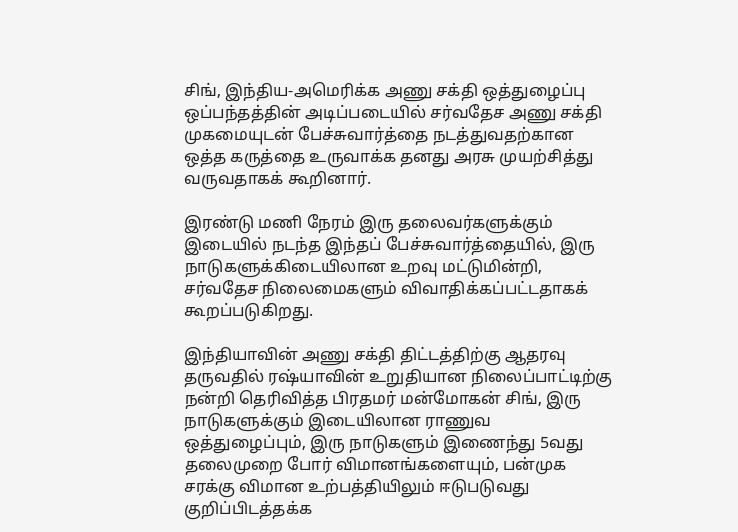சிங், இந்திய-அமெரிக்க அணு சக்தி ஒத்துழைப்பு ஒப்பந்தத்தின் அடிப்படையில் சர்வதேச அணு சக்தி முகமையுடன் பேச்சுவார்த்தை நடத்துவதற்கான ஒத்த கருத்தை உருவாக்க தனது அரசு முயற்சித்து வருவதாகக் கூறினார்.

இரண்டு மணி நேரம் இரு தலைவர்களுக்கும் இடையில் நடந்த இந்தப் பேச்சுவார்த்தையில், இரு நாடுகளுக்கிடையிலான உறவு மட்டுமின்றி, சர்வதேச நிலைமைகளும் விவாதிக்கப்பட்டதாகக் கூறப்படுகிறது.

இந்தியாவின் அணு சக்தி திட்டத்திற்கு ஆதரவு தருவதில் ரஷ்யாவின் உறுதியான நிலைப்பாட்டிற்கு நன்றி தெரிவித்த பிரதமர் மன்மோகன் சிங், இரு நாடுகளுக்கும் இடையிலான ராணுவ ஒத்துழைப்பும், இரு நாடுகளும் இணைந்து 5வது தலைமுறை போர் விமானங்களையும், பன்முக சரக்கு விமான உற்பத்தியிலும் ஈடுபடுவது குறிப்பிடத்தக்க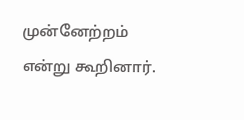முன்னேற்றம் என்று கூறினார்.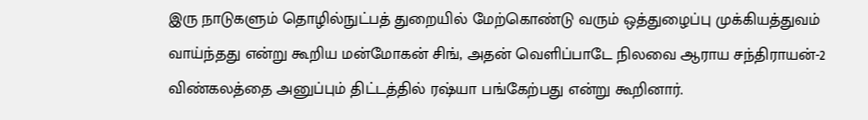இரு நாடுகளும் தொழில்நுட்பத் துறையில் மேற்கொண்டு வரும் ஒத்துழைப்பு முக்கியத்துவம் வாய்ந்தது என்று கூறிய மன்மோகன் சிங், அதன் வெளிப்பாடே நிலவை ஆராய சந்திராயன்-2 விண்கலத்தை அனுப்பும் திட்டத்தில் ரஷ்யா பங்கேற்பது என்று கூறினார்.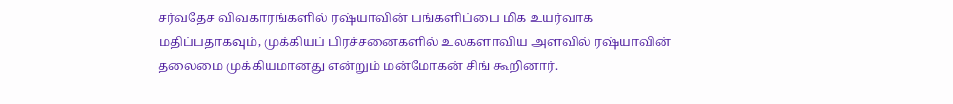சர்வதேச விவகாரங்களில் ரஷ்யாவின் பங்களிப்பை மிக உயர்வாக மதிப்பதாகவும், முக்கியப் பிரச்சனைகளில் உலகளாவிய அளவில் ரஷ்யாவின் தலைமை முக்கியமானது என்றும் மன்மோகன் சிங் கூறினார்.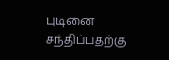புடினை சந்திப்பதற்கு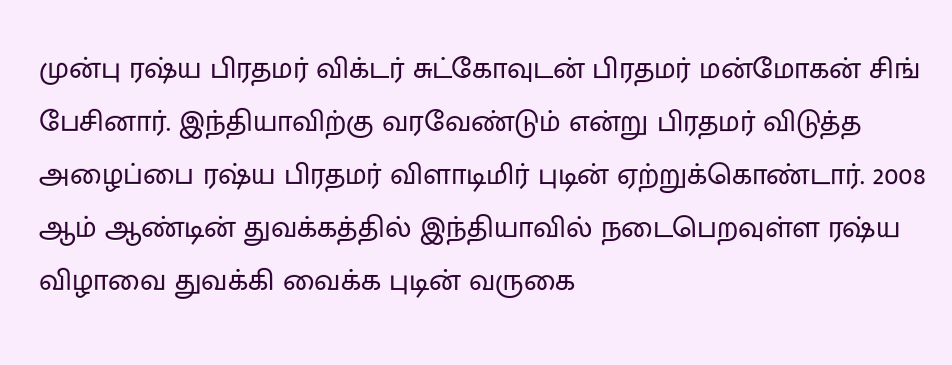முன்பு ரஷ்ய பிரதமர் விக்டர் சுட்கோவுடன் பிரதமர் மன்மோகன் சிங் பேசினார். இந்தியாவிற்கு வரவேண்டும் என்று பிரதமர் விடுத்த அழைப்பை ரஷ்ய பிரதமர் விளாடிமிர் புடின் ஏற்றுக்கொண்டார். 2008 ஆம் ஆண்டின் துவக்கத்தில் இந்தியாவில் நடைபெறவுள்ள ரஷ்ய விழாவை துவக்கி வைக்க புடின் வருகை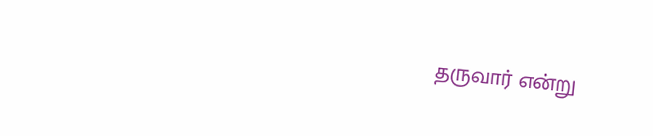தருவார் என்று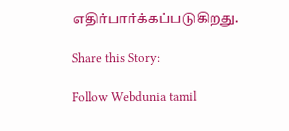எதிர்பார்க்கப்படுகிறது.

Share this Story:

Follow Webdunia tamil